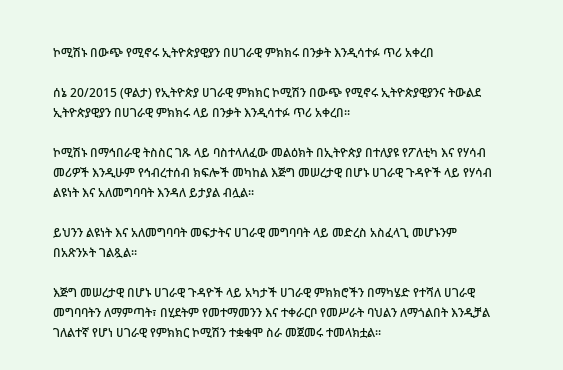ኮሚሽኑ በውጭ የሚኖሩ ኢትዮጵያዊያን በሀገራዊ ምክክሩ በንቃት እንዲሳተፉ ጥሪ አቀረበ

ሰኔ 20/2015 (ዋልታ) የኢትዮጵያ ሀገራዊ ምክክር ኮሚሽን በውጭ የሚኖሩ ኢትዮጵያዊያንና ትውልደ ኢትዮጵያዊያን በሀገራዊ ምክክሩ ላይ በንቃት እንዲሳተፉ ጥሪ አቀረበ፡፡

ኮሚሽኑ በማኅበራዊ ትስስር ገጹ ላይ ባስተላለፈው መልዕክት በኢትዮጵያ በተለያዩ የፖለቲካ እና የሃሳብ መሪዎች እንዲሁም የኅብረተሰብ ክፍሎች መካከል እጅግ መሠረታዊ በሆኑ ሀገራዊ ጉዳዮች ላይ የሃሳብ ልዩነት እና አለመግባባት እንዳለ ይታያል ብሏል፡፡

ይህንን ልዩነት እና አለመግባባት መፍታትና ሀገራዊ መግባባት ላይ መድረስ አስፈላጊ መሆኑንም በአጽንኦት ገልጿል፡፡

እጅግ መሠረታዊ በሆኑ ሀገራዊ ጉዳዮች ላይ አካታች ሀገራዊ ምክክሮችን በማካሄድ የተሻለ ሀገራዊ መግባባትን ለማምጣት፣ በሂደትም የመተማመንን እና ተቀራርቦ የመሥራት ባህልን ለማጎልበት እንዲቻል ገለልተኛ የሆነ ሀገራዊ የምክክር ኮሚሽን ተቋቁሞ ስራ መጀመሩ ተመላክቷል፡፡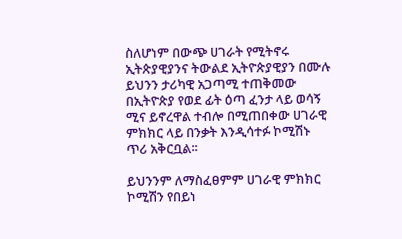ስለሆነም በውጭ ሀገራት የሚትኖሩ ኢትጵያዊያንና ትውልደ ኢትዮጵያዊያን በሙሉ ይህንን ታሪካዊ አጋጣሚ ተጠቅመው በኢትዮጵያ የወደ ፊት ዕጣ ፈንታ ላይ ወሳኝ ሚና ይኖረዋል ተብሎ በሚጠበቀው ሀገራዊ ምክክር ላይ በንቃት እንዲሳተፉ ኮሚሽኑ ጥሪ አቅርቧል፡፡

ይህንንም ለማስፈፀምም ሀገራዊ ምክክር ኮሚሽን የበይነ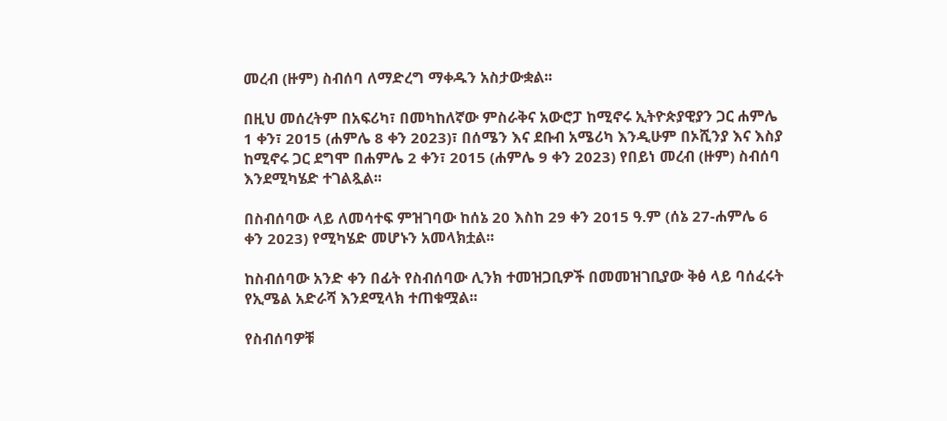መረብ (ዙም) ስብሰባ ለማድረግ ማቀዱን አስታውቋል፡፡

በዚህ መሰረትም በአፍሪካ፣ በመካከለኛው ምስራቅና አውሮፓ ከሚኖሩ ኢትዮጵያዊያን ጋር ሐምሌ 1 ቀን፣ 2015 (ሐምሌ 8 ቀን 2023)፣ በሰሜን እና ደቡብ አሜሪካ እንዲሁም በኦሺንያ እና እስያ ከሚኖሩ ጋር ደግሞ በሐምሌ 2 ቀን፣ 2015 (ሐምሌ 9 ቀን 2023) የበይነ መረብ (ዙም) ስብሰባ እንደሚካሄድ ተገልጿል፡፡

በስብሰባው ላይ ለመሳተፍ ምዝገባው ከሰኔ 20 እስከ 29 ቀን 2015 ዓ.ም (ሰኔ 27-ሐምሌ 6 ቀን 2023) የሚካሄድ መሆኑን አመላክቷል፡፡

ከስብሰባው አንድ ቀን በፊት የስብሰባው ሊንክ ተመዝጋቢዎች በመመዝገቢያው ቅፅ ላይ ባሰፈሩት የኢሜል አድራሻ እንደሚላክ ተጠቁሟል፡፡

የስብሰባዎቹ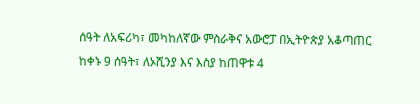ሰዓት ለአፍሪካ፣ መካከለኛው ምስራቅና አውሮፓ በኢትዮጵያ አቆጣጠር ከቀኑ 9 ሰዓት፣ ለኦሺንያ እና እስያ ከጠዋቱ 4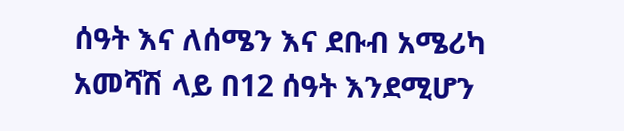ሰዓት እና ለሰሜን እና ደቡብ አሜሪካ አመሻሽ ላይ በ12 ሰዓት እንደሚሆን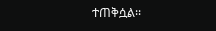ተጠቅሷል፡፡